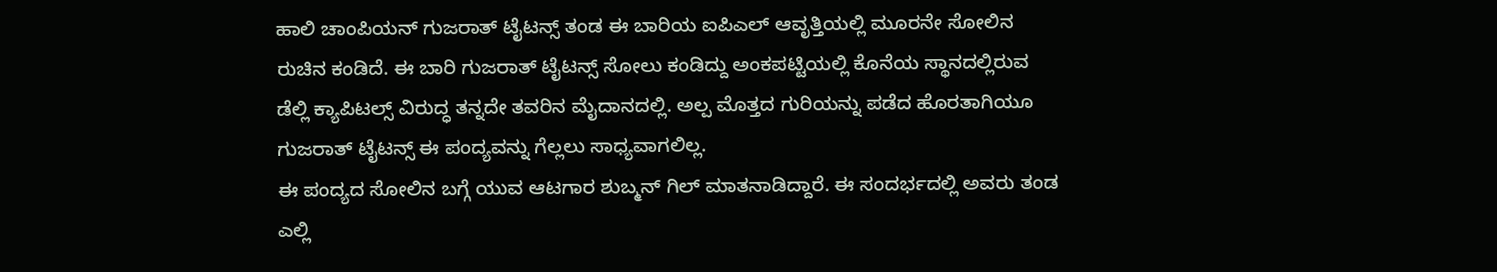ಹಾಲಿ ಚಾಂಪಿಯನ್ ಗುಜರಾತ್ ಟೈಟನ್ಸ್ ತಂಡ ಈ ಬಾರಿಯ ಐಪಿಎಲ್ ಆವೃತ್ತಿಯಲ್ಲಿ ಮೂರನೇ ಸೋಲಿನ ರುಚಿನ ಕಂಡಿದೆ. ಈ ಬಾರಿ ಗುಜರಾತ್ ಟೈಟನ್ಸ್ ಸೋಲು ಕಂಡಿದ್ದು ಅಂಕಪಟ್ಟಿಯಲ್ಲಿ ಕೊನೆಯ ಸ್ಥಾನದಲ್ಲಿರುವ ಡೆಲ್ಲಿ ಕ್ಯಾಪಿಟಲ್ಸ್ ವಿರುದ್ಧ ತನ್ನದೇ ತವರಿನ ಮೈದಾನದಲ್ಲಿ. ಅಲ್ಪ ಮೊತ್ತದ ಗುರಿಯನ್ನು ಪಡೆದ ಹೊರತಾಗಿಯೂ ಗುಜರಾತ್ ಟೈಟನ್ಸ್ ಈ ಪಂದ್ಯವನ್ನು ಗೆಲ್ಲಲು ಸಾಧ್ಯವಾಗಲಿಲ್ಲ.
ಈ ಪಂದ್ಯದ ಸೋಲಿನ ಬಗ್ಗೆ ಯುವ ಆಟಗಾರ ಶುಬ್ಮನ್ ಗಿಲ್ ಮಾತನಾಡಿದ್ದಾರೆ. ಈ ಸಂದರ್ಭದಲ್ಲಿ ಅವರು ತಂಡ ಎಲ್ಲಿ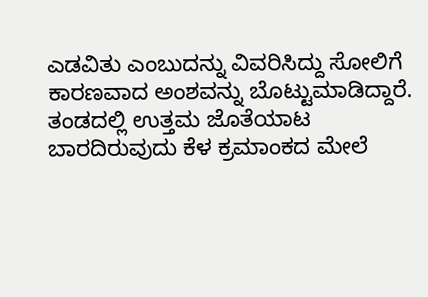ಎಡವಿತು ಎಂಬುದನ್ನು ವಿವರಿಸಿದ್ದು ಸೋಲಿಗೆ ಕಾರಣವಾದ ಅಂಶವನ್ನು ಬೊಟ್ಟುಮಾಡಿದ್ದಾರೆ. ತಂಡದಲ್ಲಿ ಉತ್ತಮ ಜೊತೆಯಾಟ ಬಾರದಿರುವುದು ಕೆಳ ಕ್ರಮಾಂಕದ ಮೇಲೆ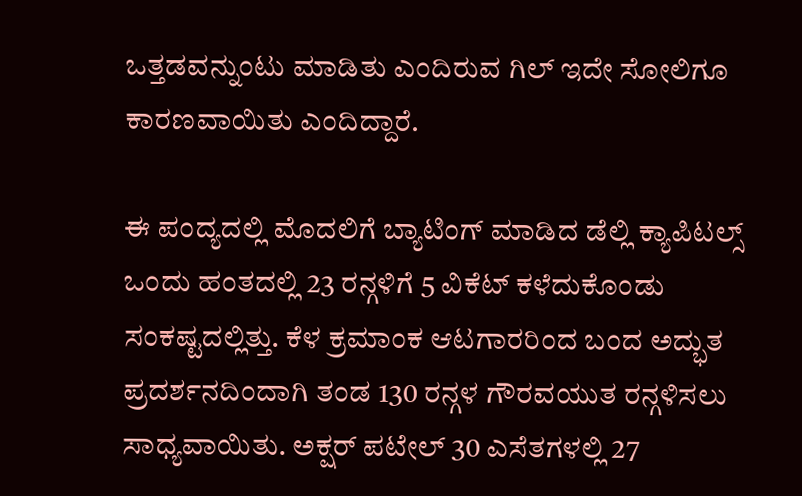ಒತ್ತಡವನ್ನುಂಟು ಮಾಡಿತು ಎಂದಿರುವ ಗಿಲ್ ಇದೇ ಸೋಲಿಗೂ ಕಾರಣವಾಯಿತು ಎಂದಿದ್ದಾರೆ.

ಈ ಪಂದ್ಯದಲ್ಲಿ ಮೊದಲಿಗೆ ಬ್ಯಾಟಿಂಗ್ ಮಾಡಿದ ಡೆಲ್ಲಿ ಕ್ಯಾಪಿಟಲ್ಸ್ ಒಂದು ಹಂತದಲ್ಲಿ 23 ರನ್ಗಳಿಗೆ 5 ವಿಕೆಟ್ ಕಳೆದುಕೊಂಡು ಸಂಕಷ್ಟದಲ್ಲಿತ್ತು. ಕೆಳ ಕ್ರಮಾಂಕ ಆಟಗಾರರಿಂದ ಬಂದ ಅದ್ಭುತ ಪ್ರದರ್ಶನದಿಂದಾಗಿ ತಂಡ 130 ರನ್ಗಳ ಗೌರವಯುತ ರನ್ಗಳಿಸಲು ಸಾಧ್ಯವಾಯಿತು. ಅಕ್ಷರ್ ಪಟೇಲ್ 30 ಎಸೆತಗಳಲ್ಲಿ 27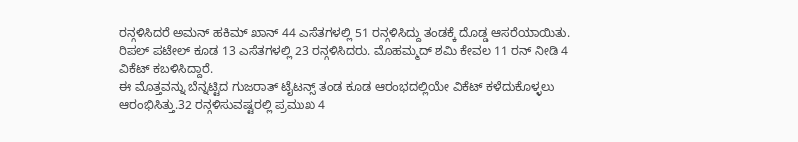ರನ್ಗಳಿಸಿದರೆ ಅಮನ್ ಹಕಿಮ್ ಖಾನ್ 44 ಎಸೆತಗಳಲ್ಲಿ 51 ರನ್ಗಳಿಸಿದ್ದು ತಂಡಕ್ಕೆ ದೊಡ್ಡ ಆಸರೆಯಾಯಿತು. ರಿಪಲ್ ಪಟೇಲ್ ಕೂಡ 13 ಎಸೆತಗಳಲ್ಲಿ 23 ರನ್ಗಳಿಸಿದರು. ಮೊಹಮ್ಮದ್ ಶಮಿ ಕೇವಲ 11 ರನ್ ನೀಡಿ 4 ವಿಕೆಟ್ ಕಬಳಿಸಿದ್ದಾರೆ.
ಈ ಮೊತ್ತವನ್ನು ಬೆನ್ನಟ್ಟಿದ ಗುಜರಾತ್ ಟೈಟನ್ಸ್ ತಂಡ ಕೂಡ ಆರಂಭದಲ್ಲಿಯೇ ವಿಕೆಟ್ ಕಳೆದುಕೊಳ್ಳಲು ಆರಂಭಿಸಿತ್ತು.32 ರನ್ಗಳಿಸುವಷ್ಟರಲ್ಲಿ ಪ್ರಮುಖ 4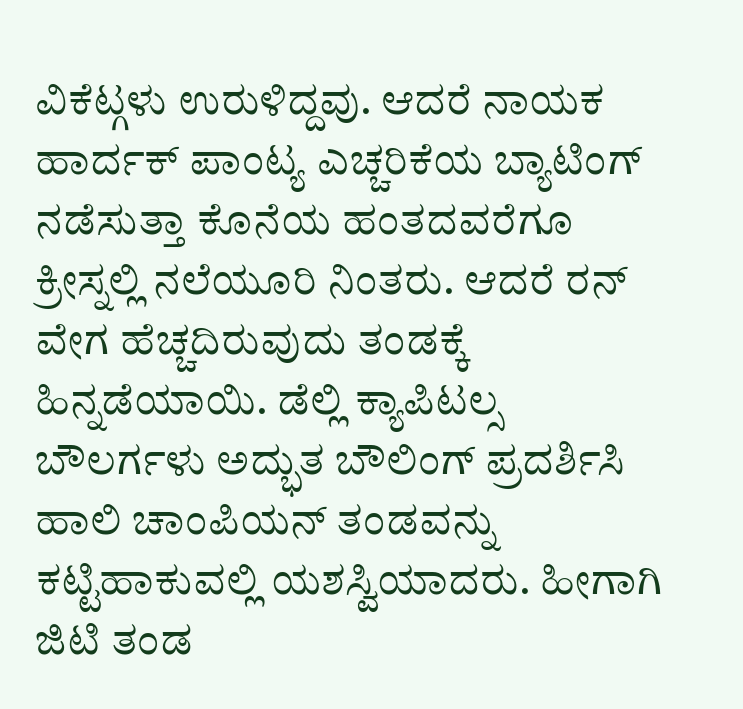ವಿಕೆಟ್ಗಳು ಉರುಳಿದ್ದವು. ಆದರೆ ನಾಯಕ ಹಾರ್ದಕ್ ಪಾಂಟ್ಯ ಎಚ್ಚರಿಕೆಯ ಬ್ಯಾಟಿಂಗ್ ನಡೆಸುತ್ತಾ ಕೊನೆಯ ಹಂತದವರೆಗೂ ಕ್ರೀಸ್ನಲ್ಲಿ ನಲೆಯೂರಿ ನಿಂತರು. ಆದರೆ ರನ್ ವೇಗ ಹೆಚ್ಚದಿರುವುದು ತಂಡಕ್ಕೆ ಹಿನ್ನಡೆಯಾಯಿ. ಡೆಲ್ಲಿ ಕ್ಯಾಪಿಟಲ್ಸ ಬೌಲರ್ಗಳು ಅದ್ಭುತ ಬೌಲಿಂಗ್ ಪ್ರದರ್ಶಿಸಿ ಹಾಲಿ ಚಾಂಪಿಯನ್ ತಂಡವನ್ನು ಕಟ್ಟಿಹಾಕುವಲ್ಲಿ ಯಶಸ್ವಿಯಾದರು. ಹೀಗಾಗಿ ಜಿಟಿ ತಂಡ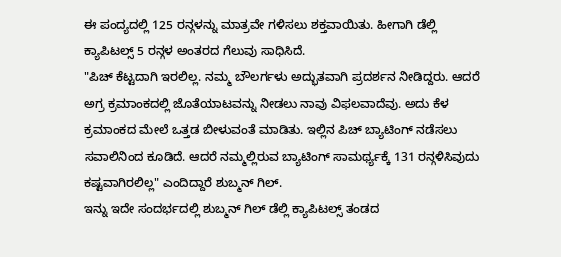ಈ ಪಂದ್ಯದಲ್ಲಿ 125 ರನ್ಗಳನ್ನು ಮಾತ್ರವೇ ಗಳಿಸಲು ಶಕ್ತವಾಯಿತು. ಹೀಗಾಗಿ ಡೆಲ್ಲಿ ಕ್ಯಾಪಿಟಲ್ಸ್ 5 ರನ್ಗಳ ಅಂತರದ ಗೆಲುವು ಸಾಧಿಸಿದೆ.
"ಪಿಚ್ ಕೆಟ್ಟದಾಗಿ ಇರಲಿಲ್ಲ. ನಮ್ಮ ಬೌಲರ್ಗಳು ಅದ್ಭುತವಾಗಿ ಪ್ರದರ್ಶನ ನೀಡಿದ್ದರು. ಆದರೆ ಅಗ್ರ ಕ್ರಮಾಂಕದಲ್ಲಿ ಜೊತೆಯಾಟವನ್ನು ನೀಡಲು ನಾವು ವಿಫಲವಾದೆವು. ಅದು ಕೆಳ ಕ್ರಮಾಂಕದ ಮೇಲೆ ಒತ್ತಡ ಬೀಳುವಂತೆ ಮಾಡಿತು. ಇಲ್ಲಿನ ಪಿಚ್ ಬ್ಯಾಟಿಂಗ್ ನಡೆಸಲು ಸವಾಲಿನಿಂದ ಕೂಡಿದೆ. ಆದರೆ ನಮ್ಮಲ್ಲಿರುವ ಬ್ಯಾಟಿಂಗ್ ಸಾಮರ್ಥ್ಯಕ್ಕೆ 131 ರನ್ಗಳಿಸಿವುದು ಕಷ್ಟವಾಗಿರಲಿಲ್ಲ" ಎಂದಿದ್ದಾರೆ ಶುಬ್ಮನ್ ಗಿಲ್.
ಇನ್ನು ಇದೇ ಸಂದರ್ಭದಲ್ಲಿ ಶುಬ್ಮನ್ ಗಿಲ್ ಡೆಲ್ಲಿ ಕ್ಯಾಪಿಟಲ್ಸ್ ತಂಡದ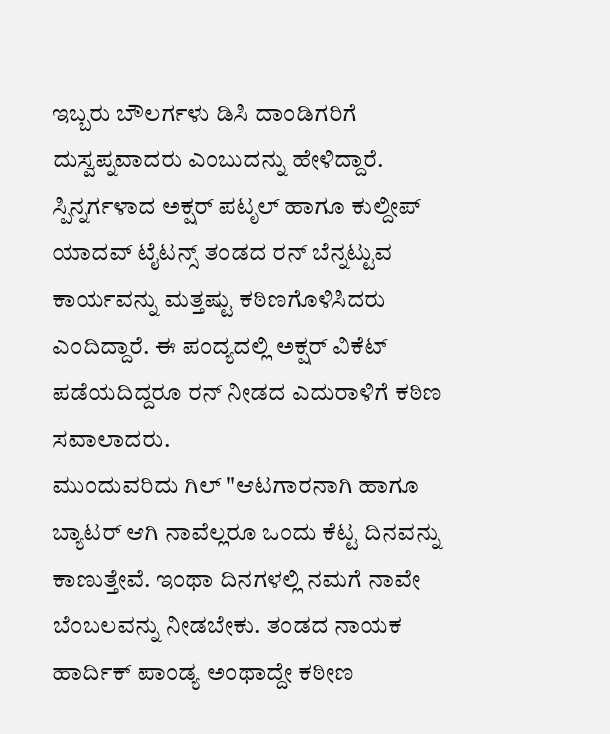ಇಬ್ಬರು ಬೌಲರ್ಗಳು ಡಿಸಿ ದಾಂಡಿಗರಿಗೆ ದುಸ್ವಪ್ನವಾದರು ಎಂಬುದನ್ನು ಹೇಳಿದ್ದಾರೆ. ಸ್ಪಿನ್ನರ್ಗಳಾದ ಅಕ್ಷರ್ ಪಟೃಲ್ ಹಾಗೂ ಕುಲ್ದೀಪ್ ಯಾದವ್ ಟೈಟನ್ಸ್ ತಂಡದ ರನ್ ಬೆನ್ನಟ್ಟುವ ಕಾರ್ಯವನ್ನು ಮತ್ತಷ್ಟು ಕಠಿಣಗೊಳಿಸಿದರು ಎಂದಿದ್ದಾರೆ. ಈ ಪಂದ್ಯದಲ್ಲಿ ಅಕ್ಷರ್ ವಿಕೆಟ್ ಪಡೆಯದಿದ್ದರೂ ರನ್ ನೀಡದ ಎದುರಾಳಿಗೆ ಕಠಿಣ ಸವಾಲಾದರು.
ಮುಂದುವರಿದು ಗಿಲ್ "ಆಟಗಾರನಾಗಿ ಹಾಗೂ ಬ್ಯಾಟರ್ ಆಗಿ ನಾವೆಲ್ಲರೂ ಒಂದು ಕೆಟ್ಟ ದಿನವನ್ನು ಕಾಣುತ್ತೇವೆ. ಇಂಥಾ ದಿನಗಳಲ್ಲಿ ನಮಗೆ ನಾವೇ ಬೆಂಬಲವನ್ನು ನೀಡಬೇಕು. ತಂಡದ ನಾಯಕ ಹಾರ್ದಿಕ್ ಪಾಂಡ್ಯ ಅಂಥಾದ್ದೇ ಕಠೀಣ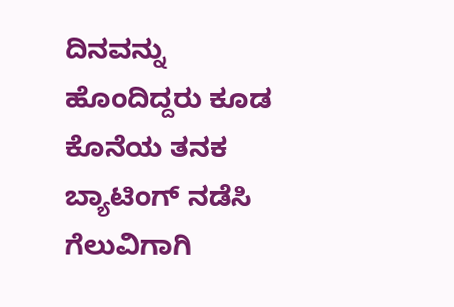ದಿನವನ್ನು ಹೊಂದಿದ್ದರು ಕೂಡ ಕೊನೆಯ ತನಕ ಬ್ಯಾಟಿಂಗ್ ನಡೆಸಿ ಗೆಲುವಿಗಾಗಿ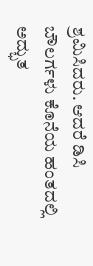ಶ್ರಮಿಸಿದರು. ಆದರೆ ಡಿಸಿ ಬೌಲರ್ಗಳು ಕೊನೆಯ ಹಂತದಲ್ಲಿ ಅದ್ಭುತ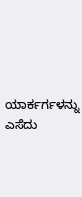ಯಾರ್ಕರ್ಗಳನ್ನು ಎಸೆದು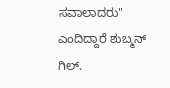ಸವಾಲಾದರು" ಎಂದಿದ್ದಾರೆ ಶುಬ್ಮನ್ ಗಿಲ್.